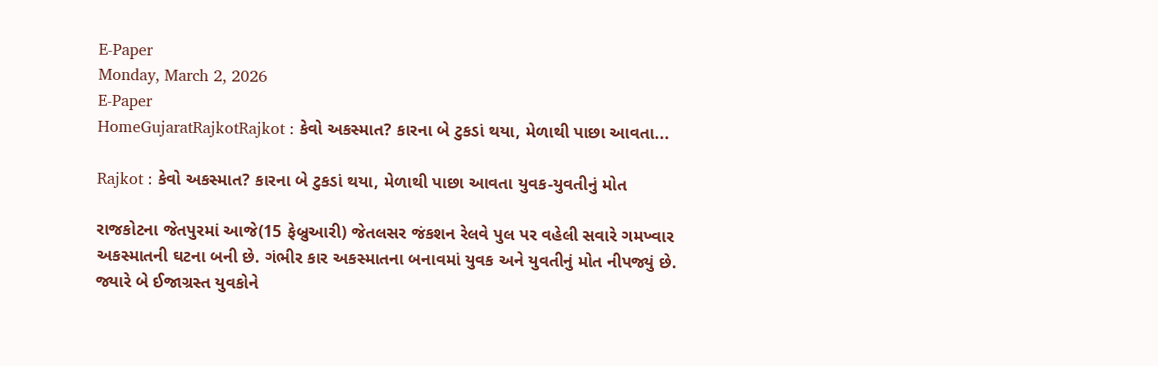E-Paper
Monday, March 2, 2026
E-Paper
HomeGujaratRajkotRajkot : કેવો અકસ્માત? કારના બે ટુકડાં થયા, મેળાથી પાછા આવતા...

Rajkot : કેવો અકસ્માત? કારના બે ટુકડાં થયા, મેળાથી પાછા આવતા યુવક-યુવતીનું મોત

રાજકોટના જેતપુરમાં આજે(15 ફેબ્રુઆરી) જેતલસર જંકશન રેલવે પુલ પર વહેલી સવારે ગમખ્વાર અકસ્માતની ઘટના બની છે. ગંભીર કાર અકસ્માતના બનાવમાં યુવક અને યુવતીનું મોત નીપજ્યું છે. જ્યારે બે ઈજાગ્રસ્ત યુવકોને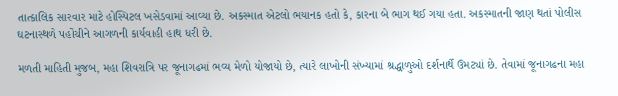તાત્કાલિક સારવાર માટે હોસ્પિટલ ખસેડવામાં આવ્યા છે. અકસ્માત એટલો ભયાનક હતો કે, કારના બે ભાગ થઈ ગયા હતા. અકસ્માતની જાણ થતાં પોલીસ ઘટનાસ્થળે પહોંચીને આગળની કાર્યવાહી હાથ ધરી છે.

મળતી માહિતી મુજબ, મહા શિવરાત્રિ પર જૂનાગઢમાં ભવ્ય મેળો યોજાયો છે, ત્યારે લાખોની સંખ્યામાં શ્રદ્ધાળુઓ દર્શનાર્થે ઉમટ્યાં છે. તેવામાં જૂનાગઢના મહા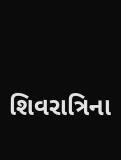શિવરાત્રિના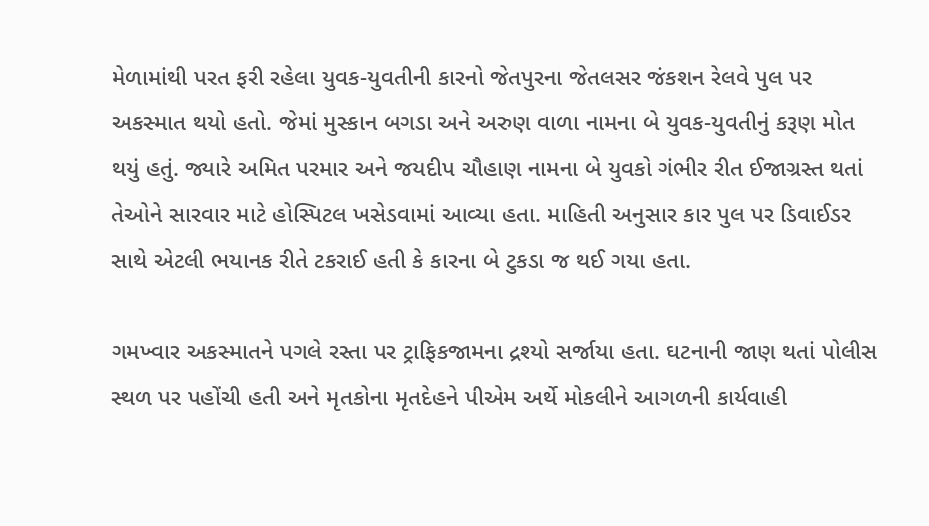મેળામાંથી પરત ફરી રહેલા યુવક-યુવતીની કારનો જેતપુરના જેતલસર જંકશન રેલવે પુલ પર અકસ્માત થયો હતો. જેમાં મુસ્કાન બગડા અને અરુણ વાળા નામના બે યુવક-યુવતીનું કરૂણ મોત થયું હતું. જ્યારે અમિત પરમાર અને જયદીપ ચૌહાણ નામના બે યુવકો ગંભીર રીત ઈજાગ્રસ્ત થતાં તેઓને સારવાર માટે હોસ્પિટલ ખસેડવામાં આવ્યા હતા. માહિતી અનુસાર કાર પુલ પર ડિવાઈડર સાથે એટલી ભયાનક રીતે ટકરાઈ હતી કે કારના બે ટુકડા જ થઈ ગયા હતા.

ગમખ્વાર અકસ્માતને પગલે રસ્તા પર ટ્રાફિકજામના દ્રશ્યો સર્જાયા હતા. ઘટનાની જાણ થતાં પોલીસ સ્થળ પર પહોંચી હતી અને મૃતકોના મૃતદેહને પીએમ અર્થે મોકલીને આગળની કાર્યવાહી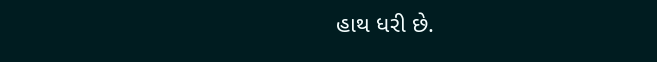હાથ ધરી છે.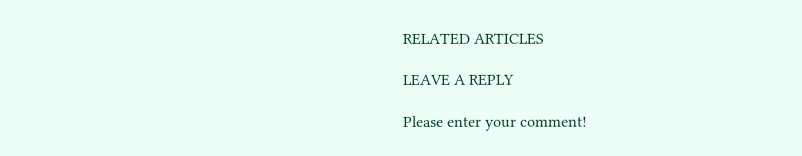RELATED ARTICLES

LEAVE A REPLY

Please enter your comment!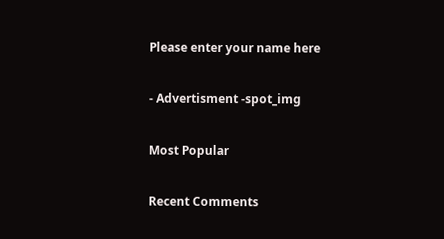Please enter your name here

- Advertisment -spot_img

Most Popular

Recent Comments